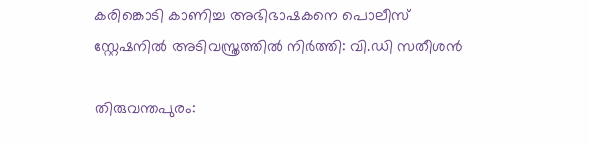കരിങ്കൊടി കാണിച്ച അഭിഭാഷകനെ പൊലീസ് സ്റ്റേഷനില്‍ അടിവസ്ത്രത്തില്‍ നിര്‍ത്തി: വി.ഡി സതീശന്‍

തിരുവന്തപുരം: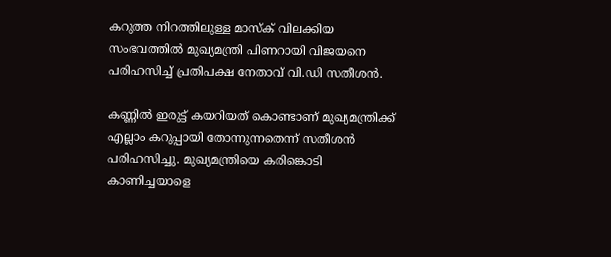കറുത്ത നിറത്തിലുള്ള മാസ്ക് വിലക്കിയ സംഭവത്തില്‍ മുഖ്യമന്ത്രി പിണറായി വിജയനെ പരിഹസിച്ച്‌ പ്രതിപക്ഷ നേതാവ് വി.ഡി സതീശന്‍.

കണ്ണില്‍ ഇരുട്ട് കയറിയത് കൊണ്ടാണ് മുഖ്യമന്ത്രിക്ക് എല്ലാം കറുപ്പായി തോന്നുന്നതെന്ന് സതീശന്‍ പരിഹസിച്ചു. മുഖ്യമന്ത്രിയെ കരിങ്കൊടി കാണിച്ചയാളെ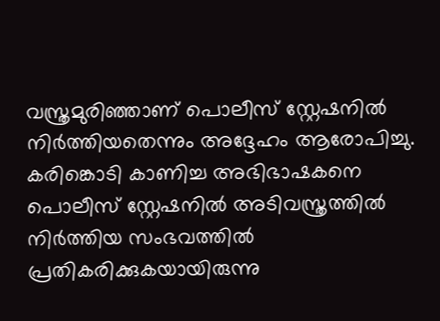വസ്ത്രമുരിഞ്ഞാണ് പൊലീസ് സ്റ്റേഷനില്‍ നിര്‍ത്തിയതെന്നും അദ്ദേഹം ആരോപിച്ചു. കരിങ്കൊടി കാണിച്ച അഭിഭാഷകനെ പൊലീസ് സ്റ്റേഷനില്‍ അടിവസ്ത്രത്തില്‍ നിര്‍ത്തിയ സംഭവത്തില്‍ പ്രതികരിക്കുകയായിരുന്നു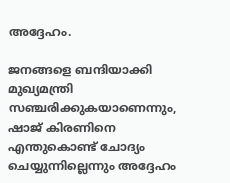അദ്ദേഹം.

ജനങ്ങളെ ബന്ദിയാക്കി മുഖ്യമന്ത്രി സഞ്ചരിക്കുകയാണെന്നും, ഷാജ് കിരണിനെ എന്തുകൊണ്ട് ചോദ്യം ചെയ്യുന്നില്ലെന്നും അദ്ദേഹം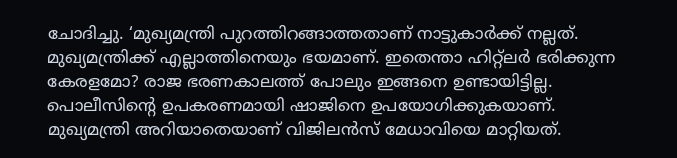ചോദിച്ചു. ‘മുഖ്യമന്ത്രി പുറത്തിറങ്ങാത്തതാണ് നാട്ടുകാര്‍ക്ക് നല്ലത്. മുഖ്യമന്ത്രിക്ക് എല്ലാത്തിനെയും ഭയമാണ്. ഇതെന്താ ഹിറ്റ്ലര്‍ ഭരിക്കുന്ന കേരളമോ? രാജ ഭരണകാലത്ത് പോലും ഇങ്ങനെ ഉണ്ടായിട്ടില്ല. പൊലീസിന്‍റെ ഉപകരണമായി ഷാജിനെ ഉപയോഗിക്കുകയാണ്. മുഖ്യമന്ത്രി അറിയാതെയാണ് വിജിലന്‍സ് മേധാവിയെ മാറ്റിയത്.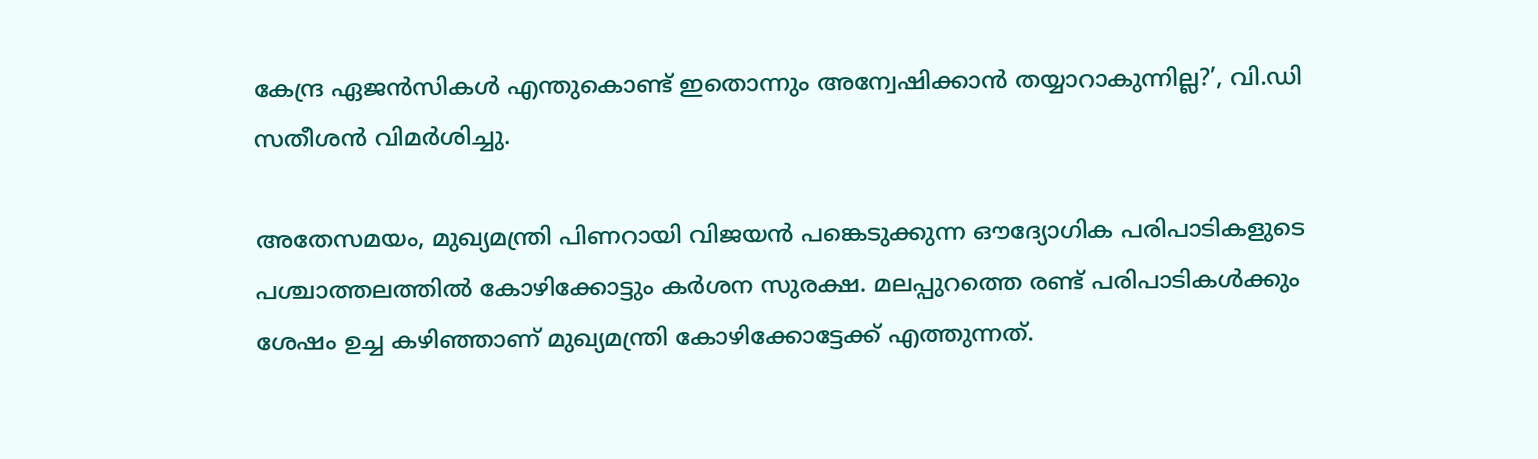കേന്ദ്ര ഏജന്‍സികള്‍ എന്തുകൊണ്ട് ഇതൊന്നും അന്വേഷിക്കാന്‍ തയ്യാറാകുന്നില്ല?’, വി.ഡി സതീശന്‍ വിമര്‍ശിച്ചു.

അതേസമയം, മുഖ്യമന്ത്രി പിണറായി വിജയന്‍ പങ്കെടുക്കുന്ന ഔദ്യോഗിക പരിപാടികളുടെ പശ്ചാത്തലത്തില്‍ കോഴിക്കോട്ടും കര്‍ശന സുരക്ഷ. മലപ്പുറത്തെ രണ്ട് പരിപാടികള്‍ക്കും ശേഷം ഉച്ച കഴിഞ്ഞാണ് മുഖ്യമന്ത്രി കോഴിക്കോട്ടേക്ക് എത്തുന്നത്.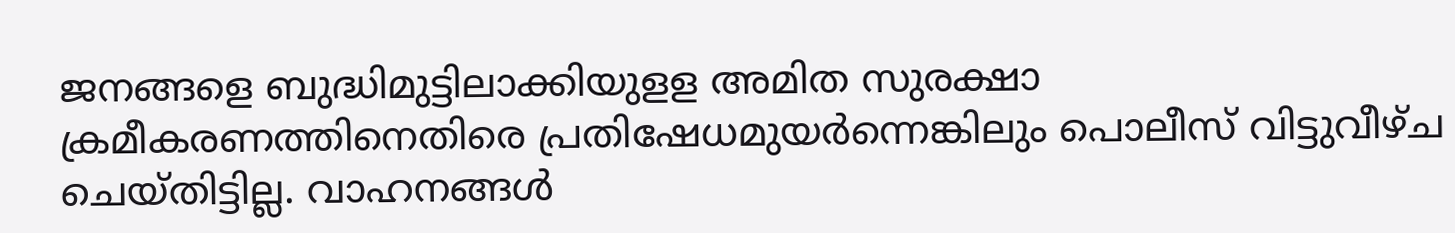ജനങ്ങളെ ബുദ്ധിമുട്ടിലാക്കിയുളള അമിത സുരക്ഷാ ക്രമീകരണത്തിനെതിരെ പ്രതിഷേധമുയര്‍ന്നെങ്കിലും പൊലീസ് വിട്ടുവീഴ്ച ചെയ്തിട്ടില്ല. വാഹനങ്ങള്‍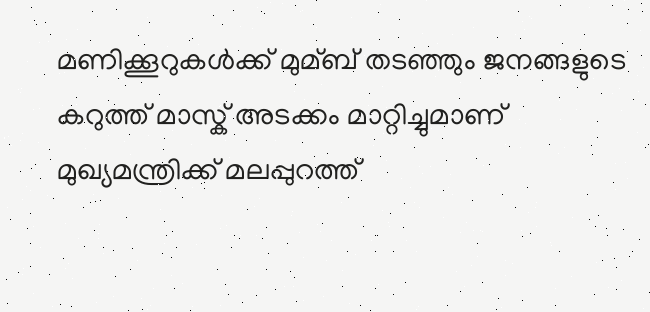മണിക്കൂറുകള്‍ക്ക് മുമ്ബ് തടഞ്ഞും ജനങ്ങളുടെ കറുത്ത് മാസ്ക് അടക്കം മാറ്റിച്ചുമാണ് മുഖ്യമന്ത്രിക്ക് മലപ്പുറത്ത്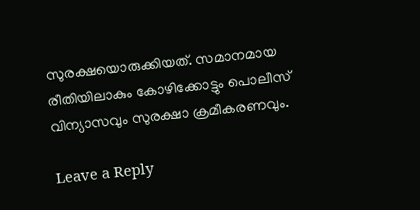സുരക്ഷയൊരുക്കിയത്. സമാനമായ രീതിയിലാകും കോഴിക്കോട്ടും പൊലീസ് വിന്യാസവും സുരക്ഷാ ക്രമീകരണവും.

Leave a Reply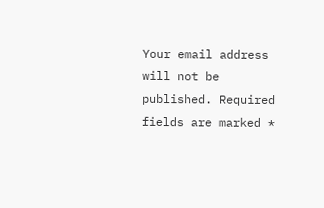Your email address will not be published. Required fields are marked *